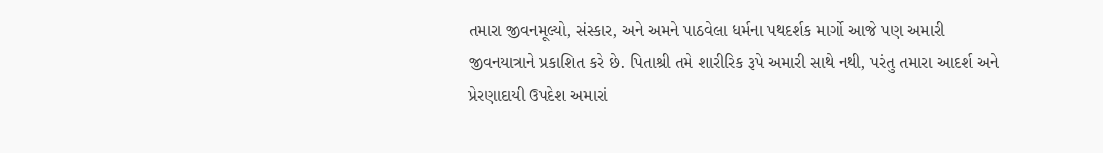તમારા જીવનમૂલ્યો, સંસ્કાર, અને અમને પાઠવેલા ધર્મના પથદર્શક માર્ગો આજે પણ અમારી જીવનયાત્રાને પ્રકાશિત કરે છે. પિતાશ્રી તમે શારીરિક રૂપે અમારી સાથે નથી, પરંતુ તમારા આદર્શ અને પ્રેરણાદાયી ઉપદેશ અમારાં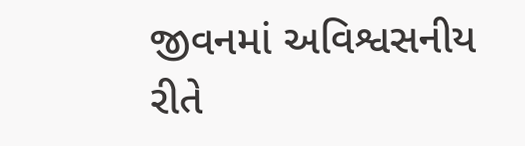જીવનમાં અવિશ્વસનીય રીતે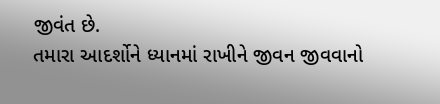જીવંત છે.
તમારા આદર્શોને ધ્યાનમાં રાખીને જીવન જીવવાનો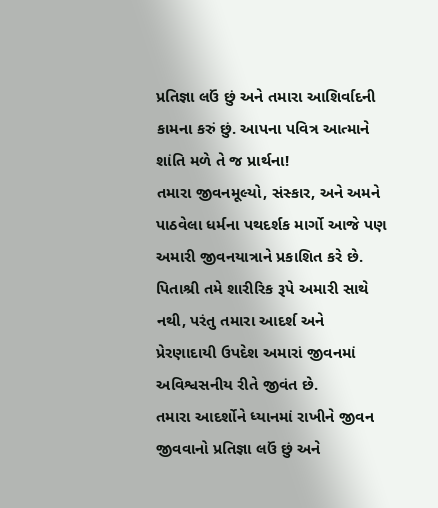પ્રતિજ્ઞા લઉં છું અને તમારા આશિર્વાદની કામના કરું છું. આપના પવિત્ર આત્માને શાંતિ મળે તે જ પ્રાર્થના!
તમારા જીવનમૂલ્યો, સંસ્કાર, અને અમને પાઠવેલા ધર્મના પથદર્શક માર્ગો આજે પણ અમારી જીવનયાત્રાને પ્રકાશિત કરે છે. પિતાશ્રી તમે શારીરિક રૂપે અમારી સાથે નથી, પરંતુ તમારા આદર્શ અને પ્રેરણાદાયી ઉપદેશ અમારાં જીવનમાં અવિશ્વસનીય રીતે જીવંત છે.
તમારા આદર્શોને ધ્યાનમાં રાખીને જીવન જીવવાનો પ્રતિજ્ઞા લઉં છું અને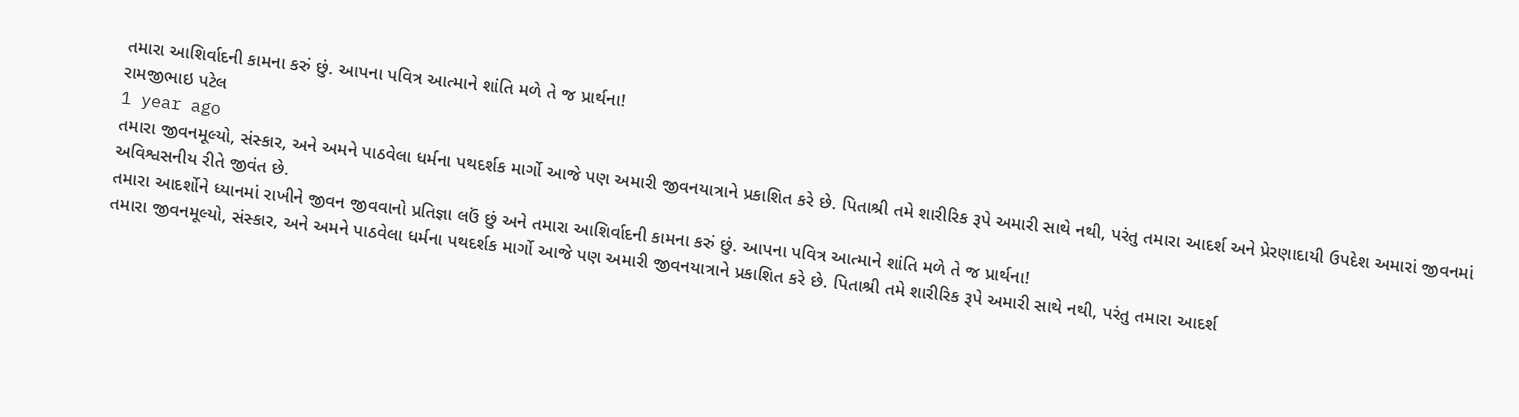તમારા આશિર્વાદની કામના કરું છું. આપના પવિત્ર આત્માને શાંતિ મળે તે જ પ્રાર્થના!
રામજીભાઇ પટેલ
1 year ago
તમારા જીવનમૂલ્યો, સંસ્કાર, અને અમને પાઠવેલા ધર્મના પથદર્શક માર્ગો આજે પણ અમારી જીવનયાત્રાને પ્રકાશિત કરે છે. પિતાશ્રી તમે શારીરિક રૂપે અમારી સાથે નથી, પરંતુ તમારા આદર્શ અને પ્રેરણાદાયી ઉપદેશ અમારાં જીવનમાં અવિશ્વસનીય રીતે જીવંત છે.
તમારા આદર્શોને ધ્યાનમાં રાખીને જીવન જીવવાનો પ્રતિજ્ઞા લઉં છું અને તમારા આશિર્વાદની કામના કરું છું. આપના પવિત્ર આત્માને શાંતિ મળે તે જ પ્રાર્થના!
તમારા જીવનમૂલ્યો, સંસ્કાર, અને અમને પાઠવેલા ધર્મના પથદર્શક માર્ગો આજે પણ અમારી જીવનયાત્રાને પ્રકાશિત કરે છે. પિતાશ્રી તમે શારીરિક રૂપે અમારી સાથે નથી, પરંતુ તમારા આદર્શ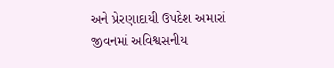અને પ્રેરણાદાયી ઉપદેશ અમારાં જીવનમાં અવિશ્વસનીય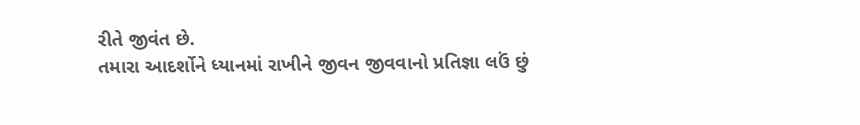રીતે જીવંત છે.
તમારા આદર્શોને ધ્યાનમાં રાખીને જીવન જીવવાનો પ્રતિજ્ઞા લઉં છું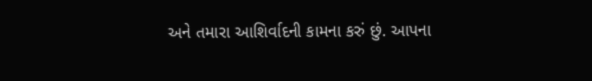અને તમારા આશિર્વાદની કામના કરું છું. આપના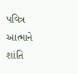પવિત્ર આત્માને શાંતિ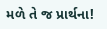મળે તે જ પ્રાર્થના!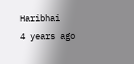Haribhai
4 years ago